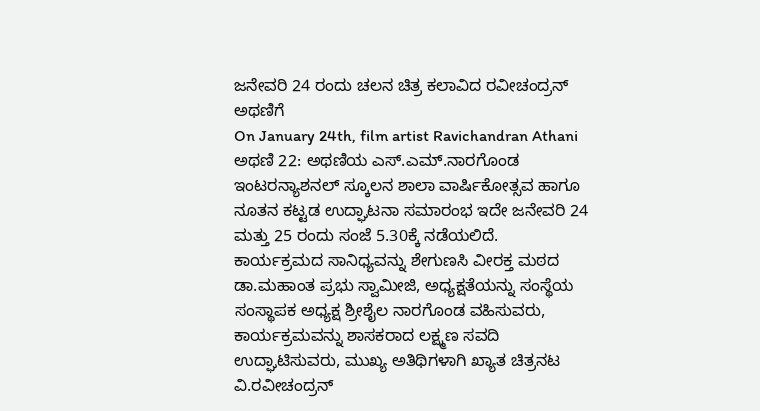ಜನೇವರಿ 24 ರಂದು ಚಲನ ಚಿತ್ರ ಕಲಾವಿದ ರವೀಚಂದ್ರನ್ ಅಥಣಿಗೆ
On January 24th, film artist Ravichandran Athani
ಅಥಣಿ 22: ಅಥಣಿಯ ಎಸ್.ಎಮ್.ನಾರಗೊಂಡ ಇಂಟರನ್ಯಾಶನಲ್ ಸ್ಕೂಲನ ಶಾಲಾ ವಾರ್ಷಿಕೋತ್ಸವ ಹಾಗೂ ನೂತನ ಕಟ್ಟಡ ಉದ್ಘಾಟನಾ ಸಮಾರಂಭ ಇದೇ ಜನೇವರಿ 24 ಮತ್ತು 25 ರಂದು ಸಂಜೆ 5.30ಕ್ಕೆ ನಡೆಯಲಿದೆ.
ಕಾರ್ಯಕ್ರಮದ ಸಾನಿಧ್ಯವನ್ನು ಶೇಗುಣಸಿ ವೀರಕ್ತ ಮಠದ ಡಾ.ಮಹಾಂತ ಪ್ರಭು ಸ್ವಾಮೀಜಿ, ಅಧ್ಯಕ್ಷತೆಯನ್ನು ಸಂಸ್ಥೆಯ ಸಂಸ್ಥಾಪಕ ಅಧ್ಯಕ್ಷ ಶ್ರೀಶೈಲ ನಾರಗೊಂಡ ವಹಿಸುವರು, ಕಾರ್ಯಕ್ರಮವನ್ನು ಶಾಸಕರಾದ ಲಕ್ಷ್ಮಣ ಸವದಿ ಉದ್ಘಾಟಿಸುವರು, ಮುಖ್ಯ ಅತಿಥಿಗಳಾಗಿ ಖ್ಯಾತ ಚಿತ್ರನಟ ವಿ.ರವೀಚಂದ್ರನ್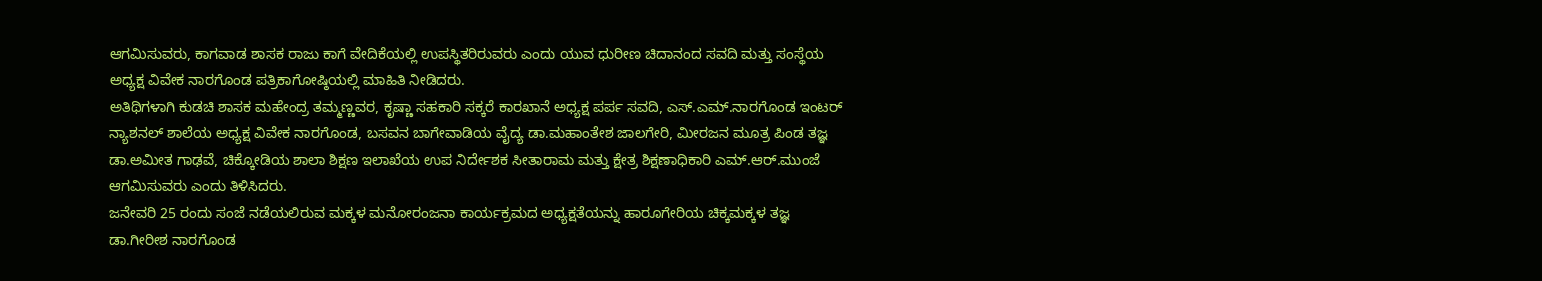ಆಗಮಿಸುವರು, ಕಾಗವಾಡ ಶಾಸಕ ರಾಜು ಕಾಗೆ ವೇದಿಕೆಯಲ್ಲಿ ಉಪಸ್ಥಿತರಿರುವರು ಎಂದು ಯುವ ಧುರೀಣ ಚಿದಾನಂದ ಸವದಿ ಮತ್ತು ಸಂಸ್ಥೆಯ ಅಧ್ಯಕ್ಷ ವಿವೇಕ ನಾರಗೊಂಡ ಪತ್ರಿಕಾಗೋಷ್ಠಿಯಲ್ಲಿ ಮಾಹಿತಿ ನೀಡಿದರು.
ಅತಿಥಿಗಳಾಗಿ ಕುಡಚಿ ಶಾಸಕ ಮಹೇಂದ್ರ ತಮ್ಮಣ್ಣವರ, ಕೃಷ್ಣಾ ಸಹಕಾರಿ ಸಕ್ಕರೆ ಕಾರಖಾನೆ ಅಧ್ಯಕ್ಷ ಪರ್ಪ ಸವದಿ, ಎಸ್.ಎಮ್.ನಾರಗೊಂಡ ಇಂಟರ್ ನ್ಯಾಶನಲ್ ಶಾಲೆಯ ಅಧ್ಯಕ್ಷ ವಿವೇಕ ನಾರಗೊಂಡ, ಬಸವನ ಬಾಗೇವಾಡಿಯ ವೈದ್ಯ ಡಾ.ಮಹಾಂತೇಶ ಜಾಲಗೇರಿ, ಮೀರಜನ ಮೂತ್ರ ಪಿಂಡ ತಜ್ಞ ಡಾ.ಅಮೀತ ಗಾಢವೆ, ಚಿಕ್ಕೋಡಿಯ ಶಾಲಾ ಶಿಕ್ಷಣ ಇಲಾಖೆಯ ಉಪ ನಿರ್ದೇಶಕ ಸೀತಾರಾಮ ಮತ್ತು ಕ್ಷೇತ್ರ ಶಿಕ್ಷಣಾಧಿಕಾರಿ ಎಮ್.ಆರ್.ಮುಂಜೆ ಆಗಮಿಸುವರು ಎಂದು ತಿಳಿಸಿದರು.
ಜನೇವರಿ 25 ರಂದು ಸಂಜೆ ನಡೆಯಲಿರುವ ಮಕ್ಕಳ ಮನೋರಂಜನಾ ಕಾರ್ಯಕ್ರಮದ ಅಧ್ಯಕ್ಷತೆಯನ್ನು ಹಾರೂಗೇರಿಯ ಚಿಕ್ಕಮಕ್ಕಳ ತಜ್ಞ ಡಾ.ಗೀರೀಶ ನಾರಗೊಂಡ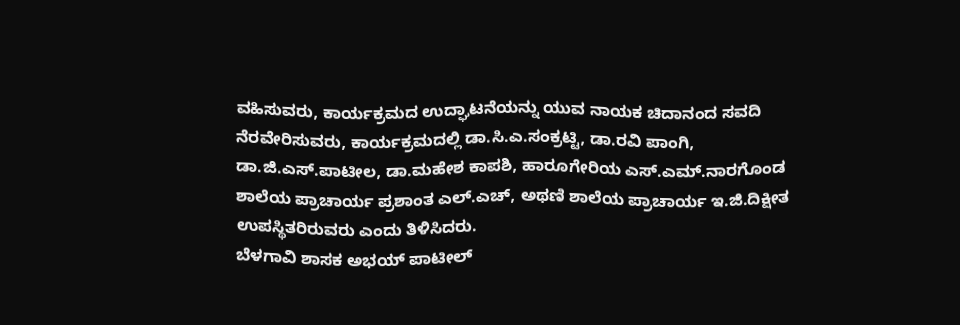ವಹಿಸುವರು, ಕಾರ್ಯಕ್ರಮದ ಉದ್ಘಾಟನೆಯನ್ನು ಯುವ ನಾಯಕ ಚಿದಾನಂದ ಸವದಿ ನೆರವೇರಿಸುವರು, ಕಾರ್ಯಕ್ರಮದಲ್ಲಿ ಡಾ.ಸಿ.ಎ.ಸಂಕ್ರಟ್ಟಿ, ಡಾ.ರವಿ ಪಾಂಗಿ, ಡಾ.ಜಿ.ಎಸ್.ಪಾಟೀಲ, ಡಾ.ಮಹೇಶ ಕಾಪಶಿ, ಹಾರೂಗೇರಿಯ ಎಸ್.ಎಮ್.ನಾರಗೊಂಡ ಶಾಲೆಯ ಪ್ರಾಚಾರ್ಯ ಪ್ರಶಾಂತ ಎಲ್.ಎಚ್, ಅಥಣಿ ಶಾಲೆಯ ಪ್ರಾಚಾರ್ಯ ಇ.ಜಿ.ದಿಕ್ಷೀತ ಉಪಸ್ಥಿತರಿರುವರು ಎಂದು ತಿಳಿಸಿದರು.
ಬೆಳಗಾವಿ ಶಾಸಕ ಅಭಯ್ ಪಾಟೀಲ್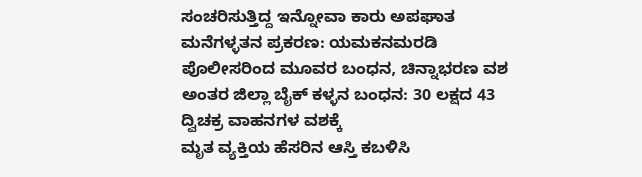ಸಂಚರಿಸುತ್ತಿದ್ದ ಇನ್ನೋವಾ ಕಾರು ಅಪಘಾತ
ಮನೆಗಳ್ಳತನ ಪ್ರಕರಣ: ಯಮಕನಮರಡಿ ಪೊಲೀಸರಿಂದ ಮೂವರ ಬಂಧನ, ಚಿನ್ನಾಭರಣ ವಶ
ಅಂತರ ಜಿಲ್ಲಾ ಬೈಕ್ ಕಳ್ಳನ ಬಂಧನ: 30 ಲಕ್ಷದ 43 ದ್ವಿಚಕ್ರ ವಾಹನಗಳ ವಶಕ್ಕೆ
ಮೃತ ವ್ಯಕ್ತಿಯ ಹೆಸರಿನ ಆಸ್ತಿ ಕಬಳಿಸಿ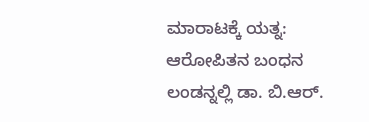ಮಾರಾಟಕ್ಕೆ ಯತ್ನ: ಆರೋಪಿತನ ಬಂಧನ
ಲಂಡನ್ನಲ್ಲಿ ಡಾ. ಬಿ.ಆರ್.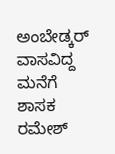ಅಂಬೇಡ್ಕರ್ ವಾಸವಿದ್ದ ಮನೆಗೆ ಶಾಸಕ ರಮೇಶ್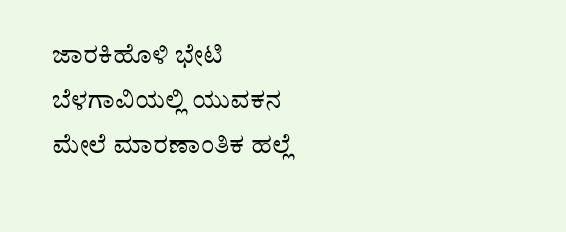ಜಾರಕಿಹೊಳಿ ಭೇಟಿ
ಬೆಳಗಾವಿಯಲ್ಲಿ ಯುವಕನ ಮೇಲೆ ಮಾರಣಾಂತಿಕ ಹಲ್ಲೆ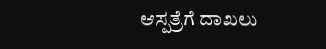ಆಸ್ಪತ್ರೆಗೆ ದಾಖಲು